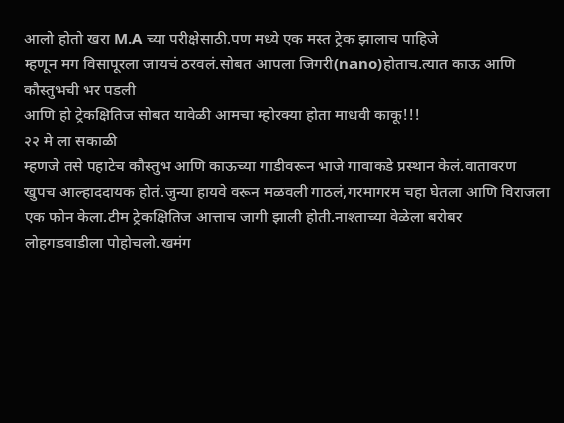आलो होतो खरा M.A च्या परीक्षेसाठी.पण मध्ये एक मस्त ट्रेक झालाच पाहिजे
म्हणून मग विसापूरला जायचं ठरवलं.सोबत आपला जिगरी(nano)होताच.त्यात काऊ आणि कौस्तुभची भर पडली
आणि हो ट्रेकक्षितिज सोबत यावेळी आमचा म्होरक्या होता माधवी काकू!!!
२२ मे ला सकाळी
म्हणजे तसे पहाटेच कौस्तुभ आणि काऊच्या गाडीवरून भाजे गावाकडे प्रस्थान केलं.वातावरण
खुपच आल्हाददायक होतं.जुन्या हायवे वरून मळवली गाठलं,गरमागरम चहा घेतला आणि विराजला
एक फोन केला.टीम ट्रेकक्षितिज आत्ताच जागी झाली होती.नाश्ताच्या वेळेला बरोबर
लोहगडवाडीला पोहोचलो.खमंग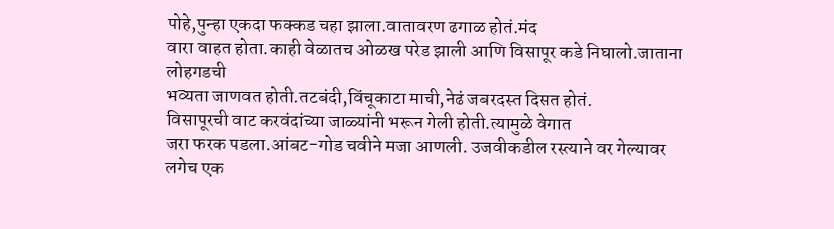पोहे,पुन्हा एकदा फक्कड चहा झाला.वातावरण ढगाळ होतं.मंद
वारा वाहत होता.काही वेळातच ओळख परेड झाली आणि विसापूर कडे निघालो.जाताना लोहगडची
भव्यता जाणवत होती.तटबंदी,विंचूकाटा माची,नेढं जबरदस्त दिसत होतं.
विसापूरची वाट करवंदांच्या जाळ्यांनी भरून गेली होती.त्यामुळे वेगात
जरा फरक पडला.आंबट-गोड चवीने मजा आणली. उजवीकडील रस्त्याने वर गेल्यावर लगेच एक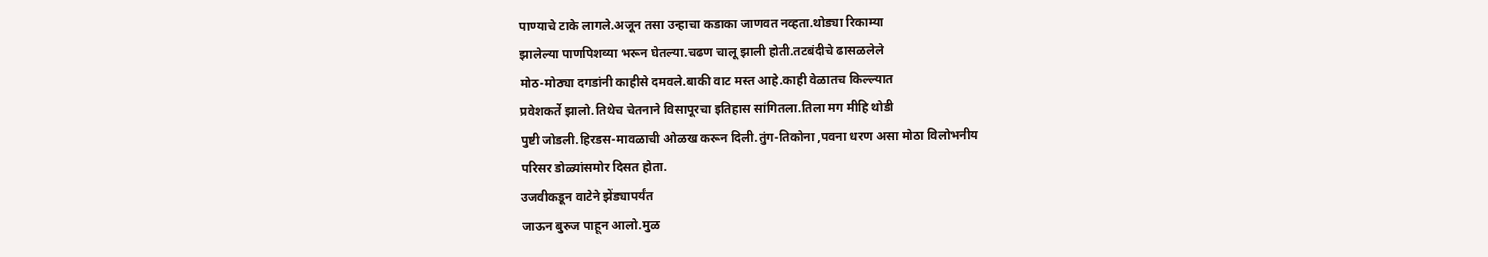पाण्याचे टाके लागले.अजून तसा उन्हाचा कडाका जाणवत नव्हता.थोड्या रिकाम्या
झालेल्या पाणपिशव्या भरून घेतल्या.चढण चालू झाली होती.तटबंदीचे ढासळलेले
मोठ-मोठ्या दगडांनी काहीसे दमवले.बाकी वाट मस्त आहे.काही वेळातच किल्ल्यात
प्रवेशकर्ते झालो.तिथेच चेतनाने विसापूरचा इतिहास सांगितला.तिला मग मीहि थोडी
पुष्टी जोडली.हिरडस-मावळाची ओळख करून दिली.तुंग-तिकोना ,पवना धरण असा मोठा विलोभनीय
परिसर डोळ्यांसमोर दिसत होता.
उजवीकडून वाटेने झेंड्यापर्यंत
जाऊन बुरुज पाहून आलो.मुळ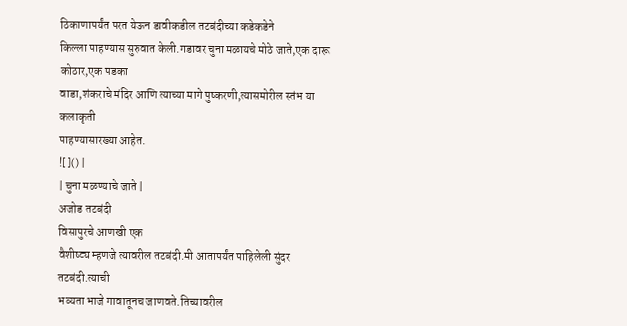ठिकाणापर्यंत परत येऊन डावीकडील तटबंदीच्या कडेकडेने
किल्ला पाहण्यास सुरुवात केली.गडावर चुना मळायचे मोठे जाते,एक दारू कोठार,एक पडका
वाडा,शंकराचे मंदिर आणि त्याच्या मागे पुष्करणी,त्यासमोरील स्तंभ या कलाकृती
पाहण्यासारख्या आहेत.
![]() |
| चुना मळण्याचे जाते |
अजोड तटबंदी
विसापुरचे आणखी एक
वैशीष्ट्य म्हणजे त्यावरील तटबंदी.मी आतापर्यंत पाहिलेली सुंदर तटबंदी.त्याची
भव्यता भाजे गावातूनच जाणवते.तिच्यावरील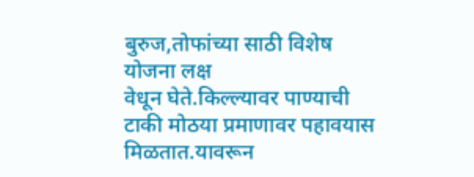बुरुज,तोफांच्या साठी विशेष योजना लक्ष
वेधून घेते.किल्ल्यावर पाण्याची टाकी मोठया प्रमाणावर पहावयास मिळतात.यावरून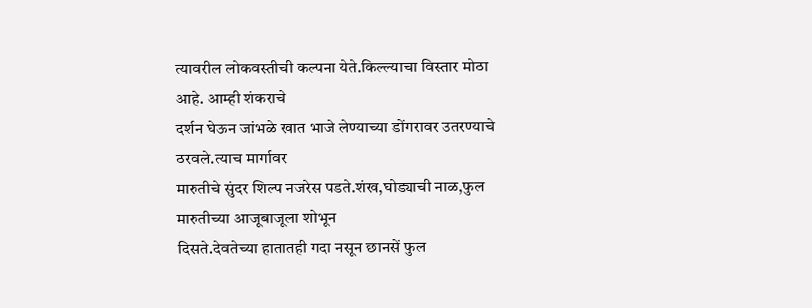त्यावरील लोकवस्तीची कल्पना येते.किल्ल्याचा विस्तार मोठा आहे. आम्ही शंकराचे
दर्शन घेऊन जांभळे खात भाजे लेण्याच्या डोंगरावर उतरण्याचे ठरवले.त्याच मार्गावर
मारुतीचे सुंदर शिल्प नजरेस पडते.शंख,घोड्याची नाळ,फुल मारुतीच्या आजूबाजूला शोभून
दिसते.देवतेच्या हातातही गदा नसून छानसें फुल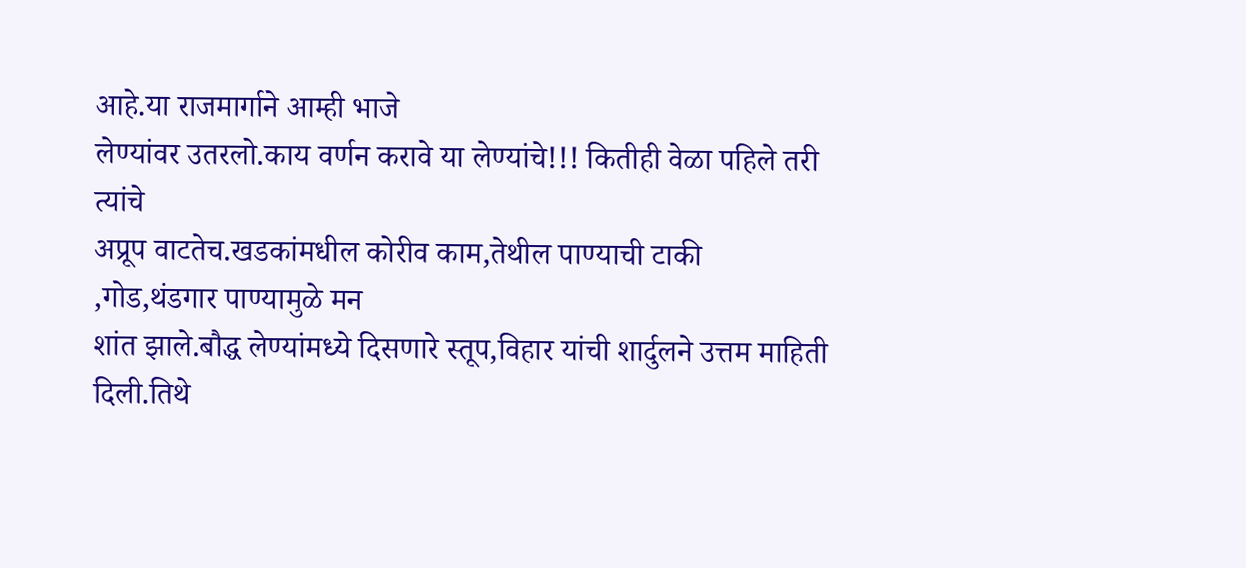आहे.या राजमार्गाने आम्ही भाजे
लेण्यांवर उतरलो.काय वर्णन करावे या लेण्यांचे!!! कितीही वेळा पहिले तरी त्यांचे
अप्रूप वाटतेच.खडकांमधील कोरीव काम,तेथील पाण्याची टाकी ,गोड,थंडगार पाण्यामुळे मन
शांत झाले.बौद्ध लेण्यांमध्ये दिसणारे स्तूप,विहार यांची शार्दुलने उत्तम माहिती
दिली.तिथे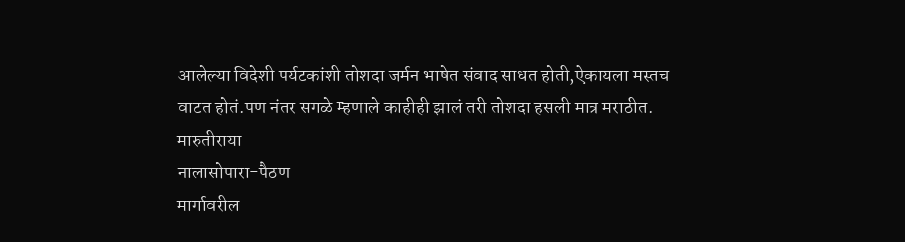आलेल्या विदेशी पर्यटकांशी तोशदा जर्मन भाषेत संवाद साधत होती,ऐकायला मस्तच
वाटत होतं.पण नंतर सगळे म्हणाले काहीही झालं तरी तोशदा हसली मात्र मराठीत.
मारुतीराया
नालासोपारा-पैठण
मार्गावरील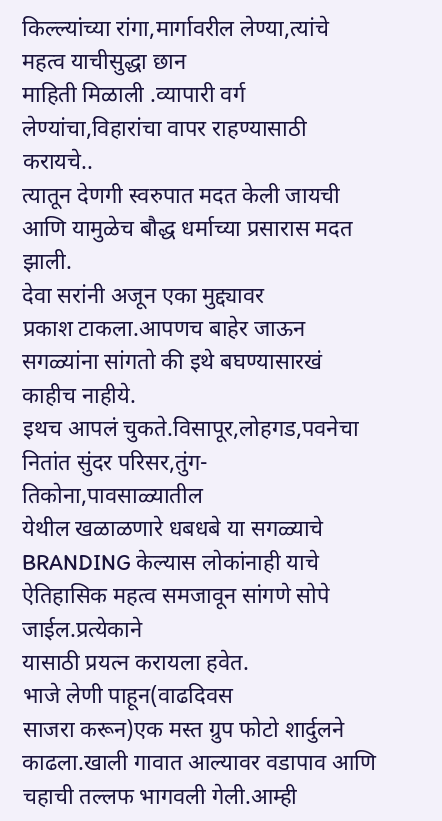किल्ल्यांच्या रांगा,मार्गावरील लेण्या,त्यांचे महत्व याचीसुद्धा छान
माहिती मिळाली .व्यापारी वर्ग लेण्यांचा,विहारांचा वापर राहण्यासाठी करायचे..
त्यातून देणगी स्वरुपात मदत केली जायची आणि यामुळेच बौद्ध धर्माच्या प्रसारास मदत झाली.
देवा सरांनी अजून एका मुद्द्यावर
प्रकाश टाकला.आपणच बाहेर जाऊन सगळ्यांना सांगतो की इथे बघण्यासारखं काहीच नाहीये.
इथच आपलं चुकते.विसापूर,लोहगड,पवनेचा नितांत सुंदर परिसर,तुंग-तिकोना,पावसाळ्यातील
येथील खळाळणारे धबधबे या सगळ्याचे BRANDING केल्यास लोकांनाही याचे ऐतिहासिक महत्व समजावून सांगणे सोपे जाईल.प्रत्येकाने
यासाठी प्रयत्न करायला हवेत.
भाजे लेणी पाहून(वाढदिवस
साजरा करून)एक मस्त ग्रुप फोटो शार्दुलने काढला.खाली गावात आल्यावर वडापाव आणि
चहाची तल्लफ भागवली गेली.आम्ही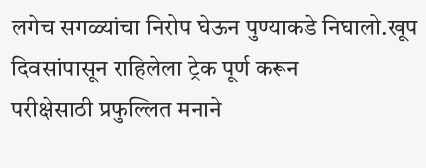लगेच सगळ्यांचा निरोप घेऊन पुण्याकडे निघालो.खूप
दिवसांपासून राहिलेला ट्रेक पूर्ण करून
परीक्षेसाठी प्रफुल्लित मनाने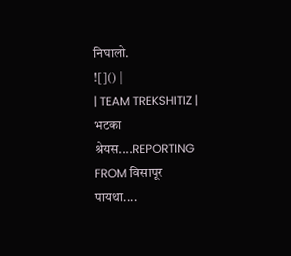निघालो.
![]() |
| TEAM TREKSHITIZ |
भटका श्रेयस....REPORTING
FROM विसापूर
पायथा....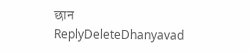छान
ReplyDeleteDhanyavad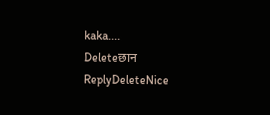kaka....
Deleteछान
ReplyDeleteNice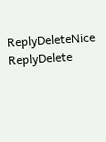ReplyDeleteNice
ReplyDelete